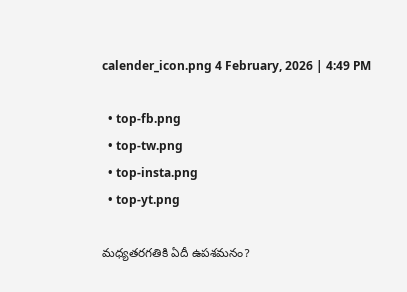calender_icon.png 4 February, 2026 | 4:49 PM

  • top-fb.png
  • top-tw.png
  • top-insta.png
  • top-yt.png

మధ్యతరగతికి ఏదీ ఉపశమనం?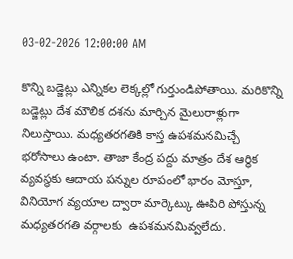03-02-2026 12:00:00 AM

కొన్ని బడ్జెట్లు ఎన్నికల లెక్కల్లో గుర్తుండిపోతాయి. మరికొన్ని బడ్జెట్లు దేశ మౌలిక దశను మార్చిన మైలురాళ్లుగా నిలుస్తాయి. మధ్యతరగతికి కాస్త ఉపశమనమిచ్చే భరోసాలు ఉంటా. తాజా కేంద్ర పద్దు మాత్రం దేశ ఆర్థిక వ్యవస్థకు ఆదాయ పన్నుల రూపంలో భారం మోస్తూ, వినియోగ వ్యయాల ద్వారా మార్కెట్కు ఊపిరి పోస్తున్న మధ్యతరగతి వర్గాలకు  ఉపశమనమివ్వలేదు.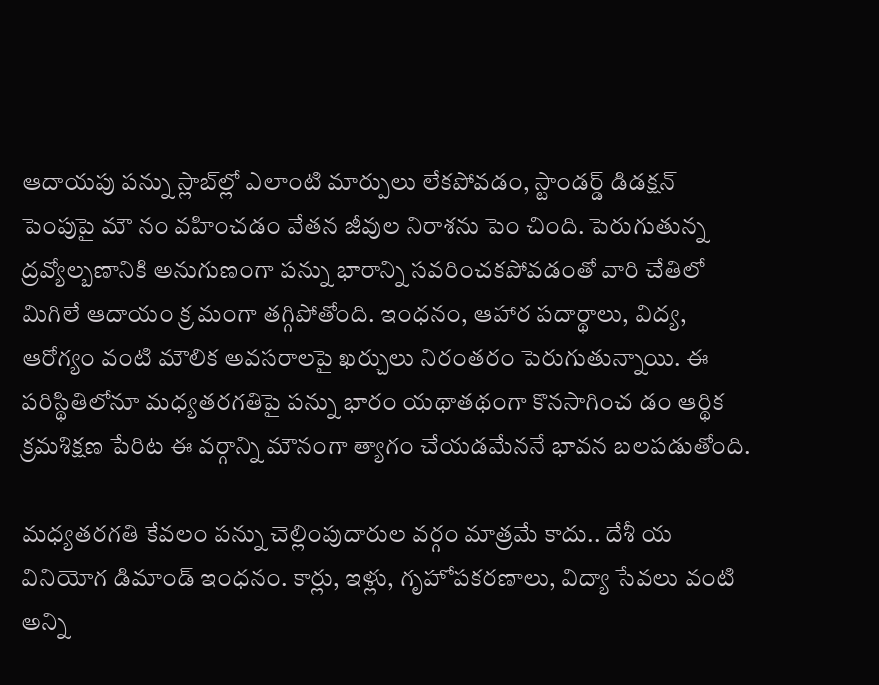ఆదాయపు పన్ను స్లాబ్‌ల్లో ఎలాంటి మార్పులు లేకపోవడం, స్టాండర్డ్ డిడక్షన్ పెంపుపై మౌ నం వహించడం వేతన జీవుల నిరాశను పెం చింది. పెరుగుతున్న ద్రవ్యోల్బణానికి అనుగుణంగా పన్ను భారాన్ని సవరించకపోవడంతో వారి చేతిలో మిగిలే ఆదాయం క్ర మంగా తగ్గిపోతోంది. ఇంధనం, ఆహార పదార్థాలు, విద్య, ఆరోగ్యం వంటి మౌలిక అవసరాలపై ఖర్చులు నిరంతరం పెరుగుతున్నాయి. ఈ పరిస్థితిలోనూ మధ్యతరగతిపై పన్ను భారం యథాతథంగా కొనసాగించ డం ఆర్థిక క్రమశిక్షణ పేరిట ఈ వర్గాన్ని మౌనంగా త్యాగం చేయడమేననే భావన బలపడుతోంది.

మధ్యతరగతి కేవలం పన్ను చెల్లింపుదారుల వర్గం మాత్రమే కాదు.. దేశీ య వినియోగ డిమాండ్ ఇంధనం. కార్లు, ఇళ్లు, గృహోపకరణాలు, విద్యా సేవలు వంటి అన్ని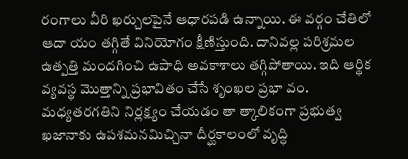రంగాలు వీరి ఖర్చులపైనే ఆధారపడి ఉన్నాయి. ఈ వర్గం చేతిలో ఆదా యం తగ్గితే వినియోగం క్షీణిస్తుంది. దానివల్ల పరిశ్రమల ఉత్పత్తి మందగించి ఉపాధి అవకాశాలు తగ్గిపోతాయి. ఇది ఆర్థిక వ్యవస్థ మొత్తాన్ని ప్రభావితం చేసే శృంఖల ప్రభా వం. మధ్యతరగతిని నిర్లక్ష్యం చేయడం తా త్కాలికంగా ప్రభుత్వ ఖజానాకు ఉపశమనమిచ్చినా దీర్ఘకాలంలో వృద్ధి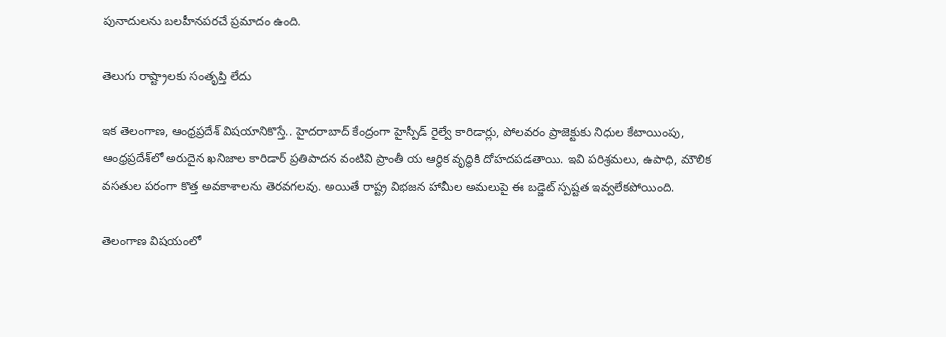పునాదులను బలహీనపరచే ప్రమాదం ఉంది.

తెలుగు రాష్ట్రాలకు సంతృప్తి లేదు

ఇక తెలంగాణ, ఆంధ్రప్రదేశ్ విషయానికొస్తే.. హైదరాబాద్ కేంద్రంగా హైస్పీడ్ రైల్వే కారిడార్లు, పోలవరం ప్రాజెక్టుకు నిధుల కేటాయింపు, ఆంధ్రప్రదేశ్‌లో అరుదైన ఖనిజాల కారిడార్ ప్రతిపాదన వంటివి ప్రాంతీ య ఆర్థిక వృద్ధికి దోహదపడతాయి. ఇవి పరిశ్రమలు, ఉపాధి, మౌలిక వసతుల పరంగా కొత్త అవకాశాలను తెరవగలవు. అయితే రాష్ట్ర విభజన హామీల అమలుపై ఈ బడ్జెట్ స్పష్టత ఇవ్వలేకపోయింది.

తెలంగాణ విషయంలో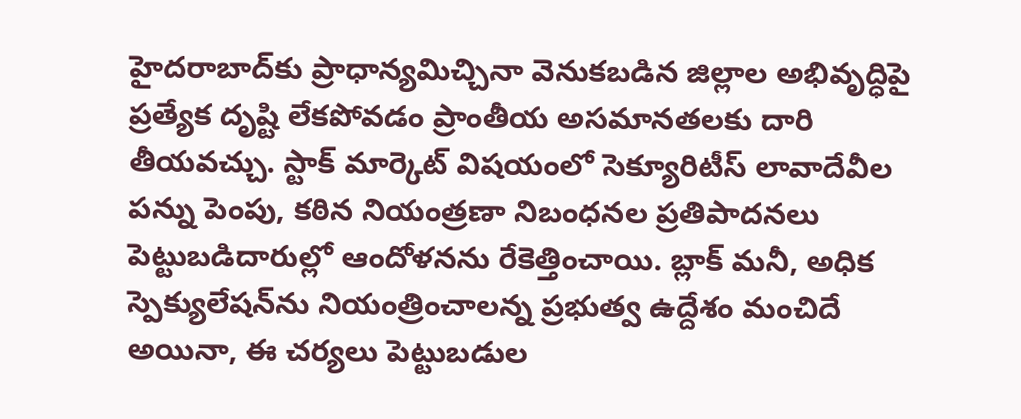హైదరాబాద్‌కు ప్రాధాన్యమిచ్చినా వెనుకబడిన జిల్లాల అభివృద్ధిపై ప్రత్యేక దృష్టి లేకపోవడం ప్రాంతీయ అసమానతలకు దారి తీయవచ్చు. స్టాక్ మార్కెట్ విషయంలో సెక్యూరిటీస్ లావాదేవీల పన్ను పెంపు, కఠిన నియంత్రణా నిబంధనల ప్రతిపాదనలు పెట్టుబడిదారుల్లో ఆందోళనను రేకెత్తించాయి. బ్లాక్ మనీ, అధిక స్పెక్యులేషన్‌ను నియంత్రించాలన్న ప్రభుత్వ ఉద్దేశం మంచిదే అయినా, ఈ చర్యలు పెట్టుబడుల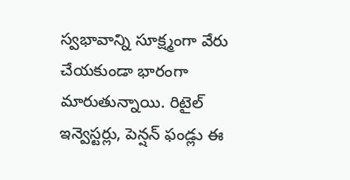స్వభావాన్ని సూక్ష్మంగా వేరు చేయకుండా భారంగా మారుతున్నాయి. రిటైల్ ఇన్వెస్టర్లు, పెన్షన్ ఫండ్లు ఈ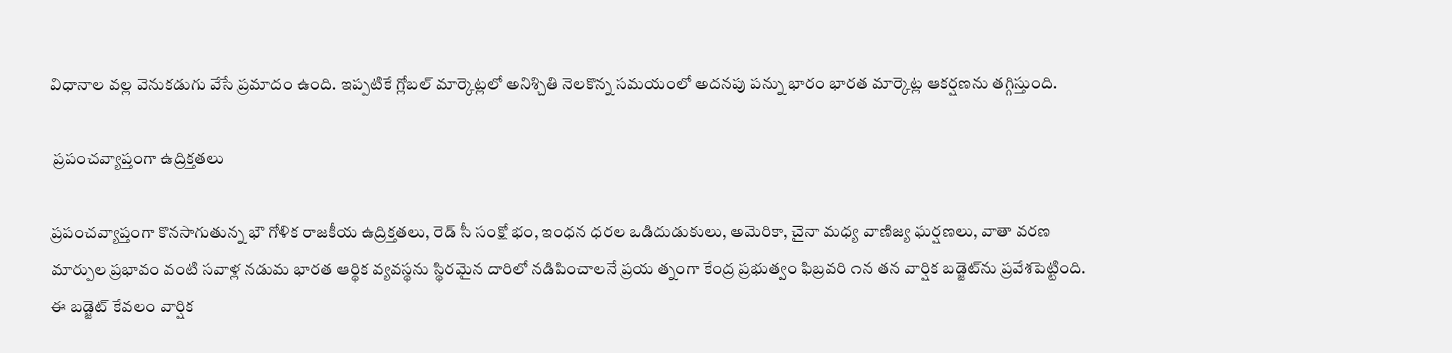విధానాల వల్ల వెనుకడుగు వేసే ప్రమాదం ఉంది. ఇప్పటికే గ్లోబల్ మార్కెట్లలో అనిశ్చితి నెలకొన్న సమయంలో అదనపు పన్ను భారం భారత మార్కెట్ల ఆకర్షణను తగ్గిస్తుంది.

 ప్రపంచవ్యాప్తంగా ఉద్రిక్తతలు

ప్రపంచవ్యాప్తంగా కొనసాగుతున్న భౌ గోళిక రాజకీయ ఉద్రిక్తతలు, రెడ్ సీ సంక్షో భం, ఇంధన ధరల ఒడిదుడుకులు, అమెరికా, చైనా మధ్య వాణిజ్య ఘర్షణలు, వాతా వరణ మార్పుల ప్రభావం వంటి సవాళ్ల నడుమ భారత ఆర్థిక వ్యవస్థను స్థిరమైన దారిలో నడిపించాలనే ప్రయ త్నంగా కేంద్ర ప్రభుత్వం ఫిబ్రవరి ౧న తన వార్షిక బడ్జెట్‌ను ప్రవేశపెట్టింది. ఈ బడ్జెట్ కేవలం వార్షిక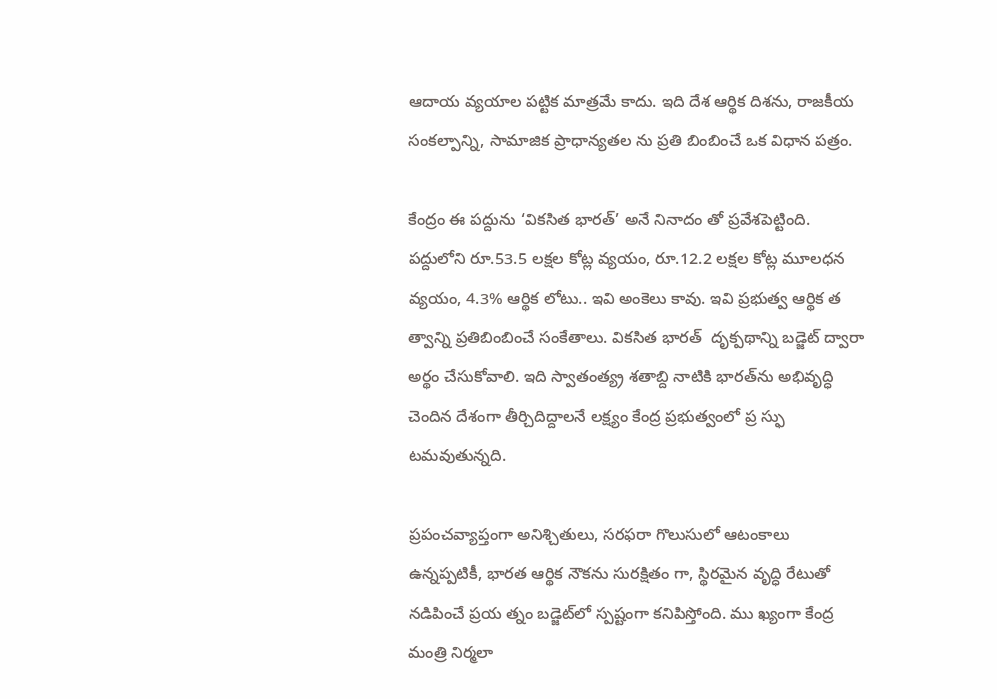ఆదాయ వ్యయాల పట్టిక మాత్రమే కాదు. ఇది దేశ ఆర్థిక దిశను, రాజకీయ సంకల్పాన్ని, సామాజిక ప్రాధాన్యతల ను ప్రతి బింబించే ఒక విధాన పత్రం.

కేంద్రం ఈ పద్దును ‘వికసిత భారత్’ అనే నినాదం తో ప్రవేశపెట్టింది. పద్దులోని రూ.53.5 లక్షల కోట్ల వ్యయం, రూ.12.2 లక్షల కోట్ల మూలధన వ్యయం, 4.3% ఆర్థిక లోటు.. ఇవి అంకెలు కావు. ఇవి ప్రభుత్వ ఆర్థిక త త్వాన్ని ప్రతిబింబించే సంకేతాలు. వికసిత భారత్  దృక్పథాన్ని బడ్జెట్ ద్వారా అర్థం చేసుకోవాలి. ఇది స్వాతంత్య్ర శతాబ్ది నాటికి భారత్‌ను అభివృద్ధి చెందిన దేశంగా తీర్చిదిద్దాలనే లక్ష్యం కేంద్ర ప్రభుత్వంలో ప్ర స్ఫు టమవుతున్నది.

ప్రపంచవ్యాప్తంగా అనిశ్చితులు, సరఫరా గొలుసులో ఆటంకాలు ఉన్నప్పటికీ, భారత ఆర్థిక నౌకను సురక్షితం గా, స్థిరమైన వృద్ధి రేటుతో నడిపించే ప్రయ త్నం బడ్జెట్‌లో స్పష్టంగా కనిపిస్తోంది. ము ఖ్యంగా కేంద్ర మంత్రి నిర్మలా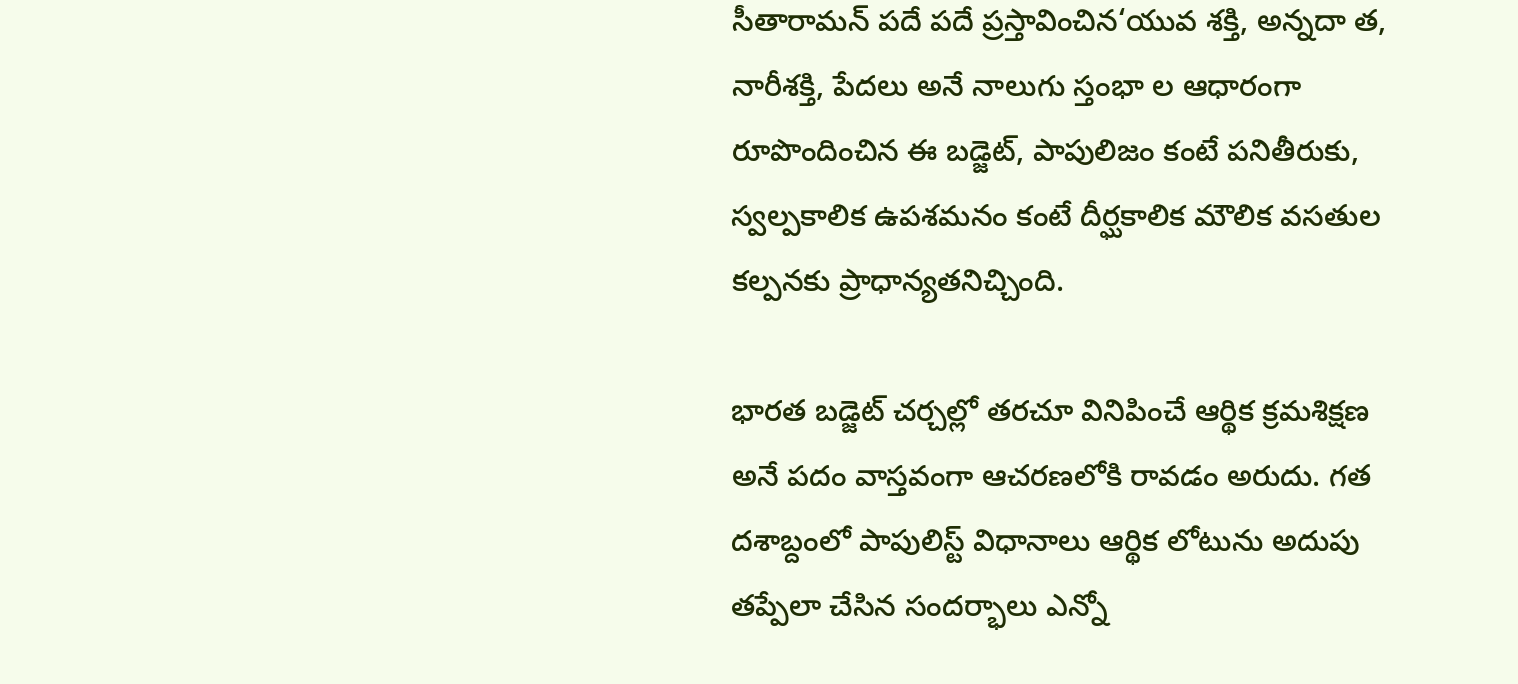సీతారామన్ పదే పదే ప్రస్తావించిన‘యువ శక్తి, అన్నదా త, నారీశక్తి, పేదలు అనే నాలుగు స్తంభా ల ఆధారంగా రూపొందించిన ఈ బడ్జెట్, పాపులిజం కంటే పనితీరుకు, స్వల్పకాలిక ఉపశమనం కంటే దీర్ఘకాలిక మౌలిక వసతుల కల్పనకు ప్రాధాన్యతనిచ్చింది.

భారత బడ్జెట్ చర్చల్లో తరచూ వినిపించే ఆర్థిక క్రమశిక్షణ అనే పదం వాస్తవంగా ఆచరణలోకి రావడం అరుదు. గత దశాబ్దంలో పాపులిస్ట్ విధానాలు ఆర్థిక లోటును అదుపు తప్పేలా చేసిన సందర్భాలు ఎన్నో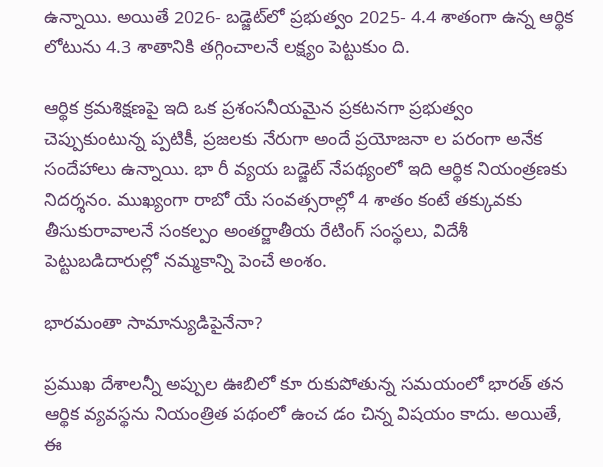ఉన్నాయి. అయితే 2026- బడ్జెట్‌లో ప్రభుత్వం 2025- 4.4 శాతంగా ఉన్న ఆర్థిక లోటును 4.3 శాతానికి తగ్గించాలనే లక్ష్యం పెట్టుకుం ది.

ఆర్థిక క్రమశిక్షణపై ఇది ఒక ప్రశంసనీయమైన ప్రకటనగా ప్రభుత్వం చెప్పుకుంటున్న ప్పటికీ, ప్రజలకు నేరుగా అందే ప్రయోజనా ల పరంగా అనేక సందేహాలు ఉన్నాయి. భా రీ వ్యయ బడ్జెట్ నేపథ్యంలో ఇది ఆర్థిక నియంత్రణకు నిదర్శనం. ముఖ్యంగా రాబో యే సంవత్సరాల్లో 4 శాతం కంటే తక్కువకు తీసుకురావాలనే సంకల్పం అంతర్జాతీయ రేటింగ్ సంస్థలు, విదేశీ పెట్టుబడిదారుల్లో నమ్మకాన్ని పెంచే అంశం.

భారమంతా సామాన్యుడిపైనేనా?

ప్రముఖ దేశాలన్నీ అప్పుల ఊబిలో కూ రుకుపోతున్న సమయంలో భారత్ తన ఆర్థిక వ్యవస్థను నియంత్రిత పథంలో ఉంచ డం చిన్న విషయం కాదు. అయితే, ఈ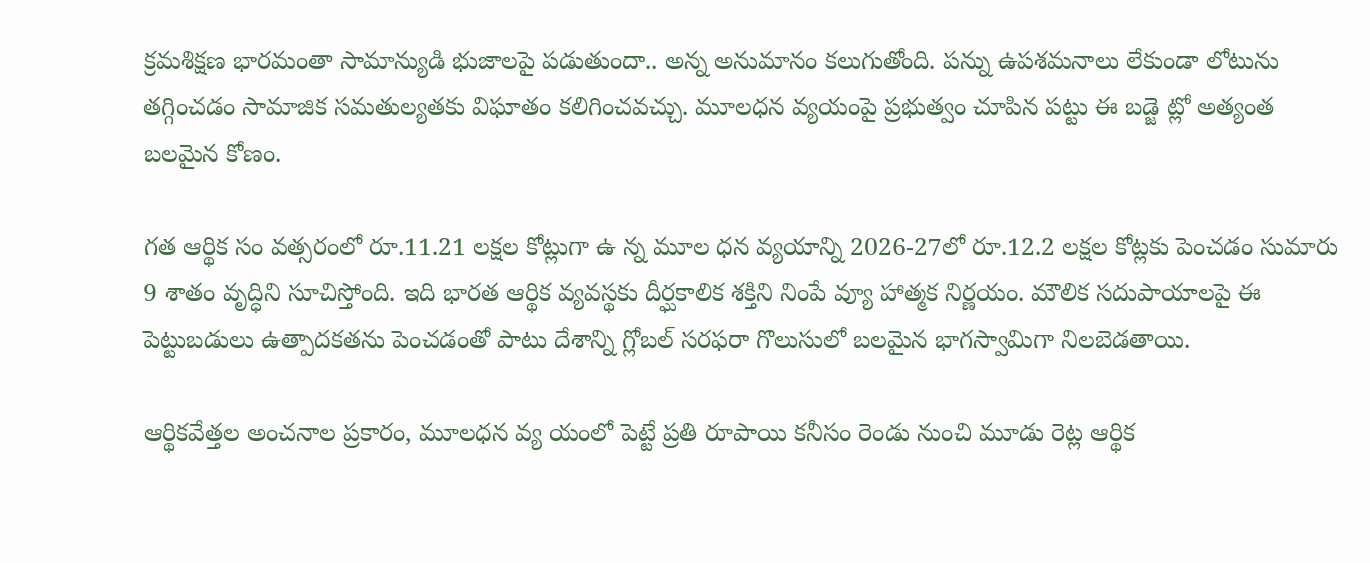క్రమశిక్షణ భారమంతా సామాన్యుడి భుజాలపై పడుతుందా.. అన్న అనుమానం కలుగుతోంది. పన్ను ఉపశమనాలు లేకుండా లోటును తగ్గించడం సామాజిక సమతుల్యతకు విఘాతం కలిగించవచ్చు. మూలధన వ్యయంపై ప్రభుత్వం చూపిన పట్టు ఈ బడ్జె ట్లో అత్యంత బలమైన కోణం.

గత ఆర్థిక సం వత్సరంలో రూ.11.21 లక్షల కోట్లుగా ఉ న్న మూల ధన వ్యయాన్ని 2026-27లో రూ.12.2 లక్షల కోట్లకు పెంచడం సుమారు 9 శాతం వృద్ధిని సూచిస్తోంది. ఇది భారత ఆర్థిక వ్యవస్థకు దీర్ఘకాలిక శక్తిని నింపే వ్యూ హాత్మక నిర్ణయం. మౌలిక సదుపాయాలపై ఈ పెట్టుబడులు ఉత్పాదకతను పెంచడంతో పాటు దేశాన్ని గ్లోబల్ సరఫరా గొలుసులో బలమైన భాగస్వామిగా నిలబెడతాయి.

ఆర్థికవేత్తల అంచనాల ప్రకారం, మూలధన వ్య యంలో పెట్టే ప్రతి రూపాయి కనీసం రెండు నుంచి మూడు రెట్ల ఆర్థిక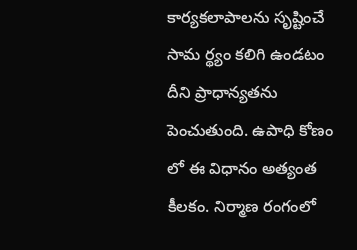కార్యకలాపాలను సృష్టించే సామ ర్థ్యం కలిగి ఉండటం దీని ప్రాధాన్యతను పెంచుతుంది. ఉపాధి కోణం లో ఈ విధానం అత్యంత కీలకం. నిర్మాణ రంగంలో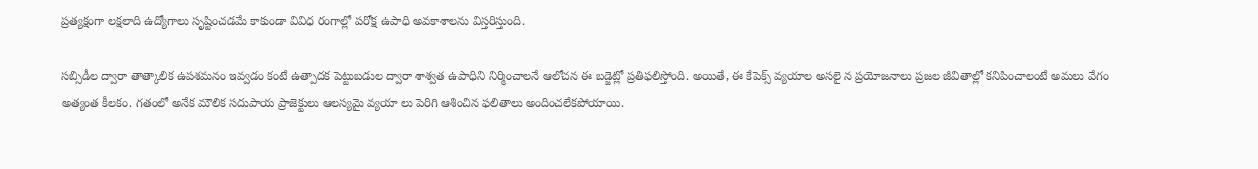ప్రత్యక్షంగా లక్షలాది ఉద్యోగాలు సృష్టించడమే కాకుండా వివిధ రంగాల్లో పరోక్ష ఉపాధి అవకాశాలను విస్తరిస్తుంది.

సబ్సిడీల ద్వారా తాత్కాలిక ఉపశమనం ఇవ్వడం కంటే ఉత్పాదక పెట్టుబడుల ద్వారా శాశ్వత ఉపాధిని నిర్మించాలనే ఆలోచన ఈ బడ్జెట్లో ప్రతిఫలిస్తోంది. అయితే, ఈ కేపెక్స్ వ్యయాల అసలై న ప్రయోజనాలు ప్రజల జీవితాల్లో కనిపించాలంటే అమలు వేగం అత్యంత కీలకం. గతంలో అనేక మౌలిక సదుపాయ ప్రాజెక్టులు ఆలస్యమై వ్యయా లు పెరిగి ఆశించిన ఫలితాలు అందించలేకపోయాయి.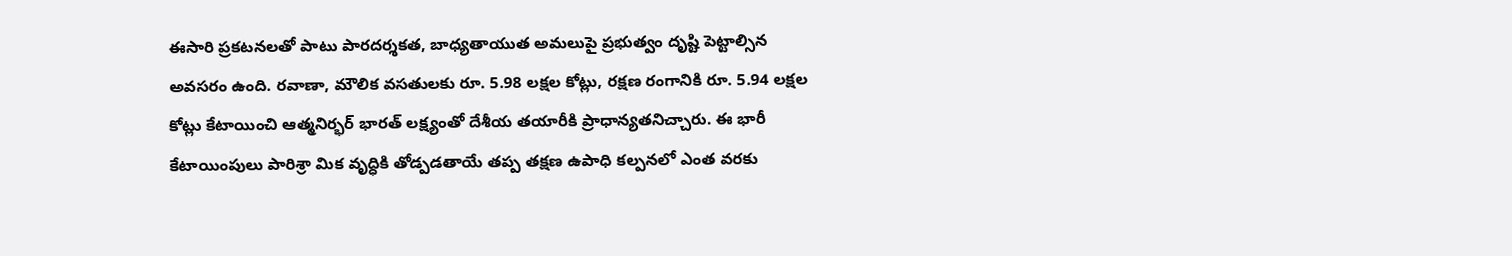ఈసారి ప్రకటనలతో పాటు పారదర్శకత, బాధ్యతాయుత అమలుపై ప్రభుత్వం దృష్టి పెట్టాల్సిన అవసరం ఉంది. రవాణా, మౌలిక వసతులకు రూ. 5.98 లక్షల కోట్లు, రక్షణ రంగానికి రూ. 5.94 లక్షల కోట్లు కేటాయించి ఆత్మనిర్భర్ భారత్ లక్ష్యంతో దేశీయ తయారీకి ప్రాధాన్యతనిచ్చారు. ఈ భారీ కేటాయింపులు పారిశ్రా మిక వృద్ధికి తోడ్పడతాయే తప్ప తక్షణ ఉపాధి కల్పనలో ఎంత వరకు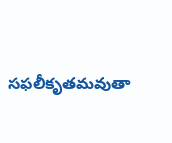సఫలీకృతమవుతా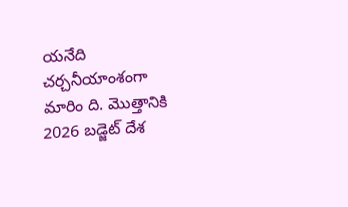యనేది చర్చనీయాంశంగా మారిం ది. మొత్తానికి 2026 బడ్జెట్ దేశ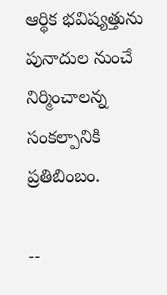ఆర్థిక భవిష్యత్తును పునాదుల నుంచే నిర్మించాలన్న సంకల్పానికి ప్రతిబింబం.

--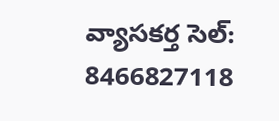వ్యాసకర్త సెల్: 8466827118